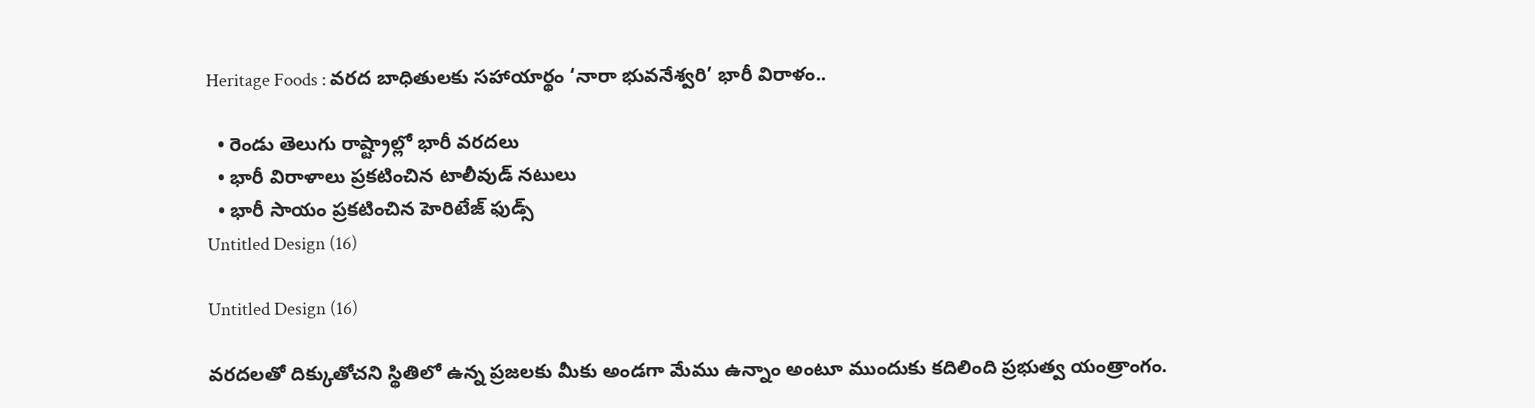Heritage Foods : వరద బాధితులకు సహాయార్థం ‘నారా భువనేశ్వరి’ భారీ విరాళం..

  • రెండు తెలుగు రాష్ట్రాల్లో భారీ వరదలు
  • భారీ విరాళాలు ప్రకటించిన టాలీవుడ్ నటులు
  • భారీ సాయం ప్రకటించిన హెరిటేజ్ ఫుడ్స్
Untitled Design (16)

Untitled Design (16)

వరదలతో దిక్కుతోచని స్థితిలో ఉన్న ప్రజలకు మీకు అండగా మేము ఉన్నాం అంటూ ముందుకు కదిలింది ప్రభుత్వ యంత్రాంగం.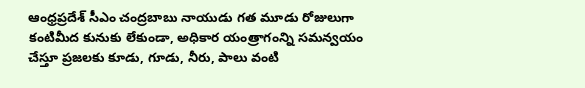ఆంధ్రప్రదేశ్ సీఎం చంద్రబాబు నాయుడు గత మూడు రోజులుగా కంటిమీద కునుకు లేకుండా, అధికార యంత్రాగంన్ని సమన్వయం చేస్తూ ప్రజలకు కూడు, గూడు, నీరు, పాలు వంటి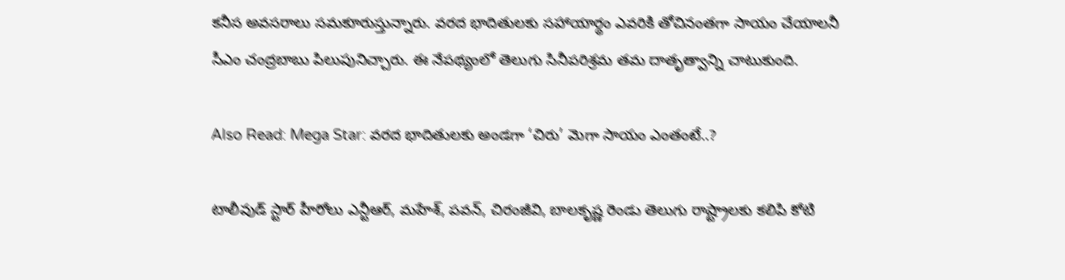కనీస అవసరాలు సమకూరుస్తున్నారు. వరద భాదితులకు సహాయార్థం ఎవరికి తోచినంతగా సాయం చేయాలనీ సీఎం చంద్రబాబు పిలుపునిచ్చారు. ఈ నేపథ్యంలో తెలుగు సినీపరిశ్రమ తమ దాతృత్వాన్ని చాటుకుంది.

Also Read: Mega Star: వరద భాదితులకు అండగా ‘చిరు’ మెగా సాయం ఎంతంటే..?

టాలీవుడ్ స్టార్ హీరోలు ఎన్టీఆర్, మహేశ్, పవన్, చిరంజీవి, బాలకృష్ణ రెండు తెలుగు రాష్ట్రాలకు కలిపి కోటి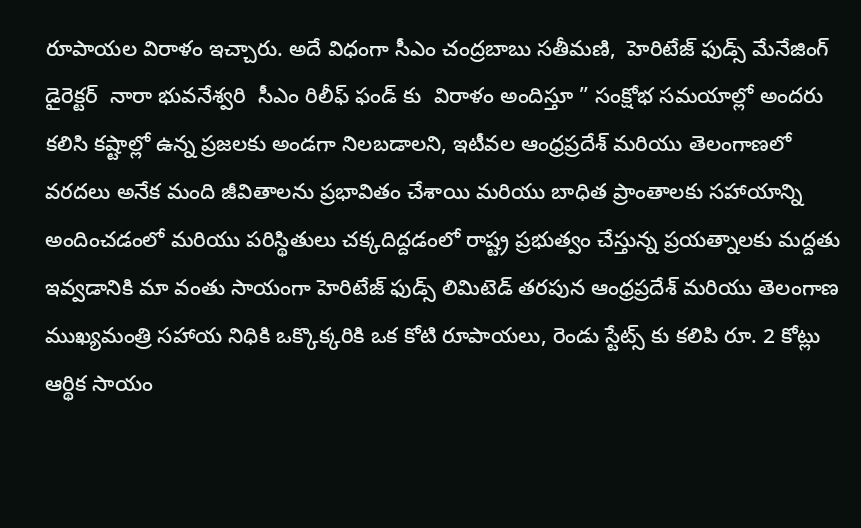రూపాయల విరాళం ఇచ్చారు. అదే విధంగా సీఎం చంద్రబాబు సతీమణి,  హెరిటేజ్ ఫుడ్స్ మేనేజింగ్ డైరెక్టర్  నారా భువనేశ్వరి  సీఎం రిలీఫ్ ఫండ్ కు  విరాళం అందిస్తూ ” సంక్షోభ సమయాల్లో అందరు కలిసి కష్టాల్లో ఉన్న ప్రజలకు అండగా నిలబడాలని, ఇటీవల ఆంధ్రప్రదేశ్ మరియు తెలంగాణలో వరదలు అనేక మంది జీవితాలను ప్రభావితం చేశాయి మరియు బాధిత ప్రాంతాలకు సహాయాన్ని అందించడంలో మరియు పరిస్థితులు చక్కదిద్దడంలో రాష్ట్ర ప్రభుత్వం చేస్తున్న ప్రయత్నాలకు మద్దతు ఇవ్వడానికి మా వంతు సాయంగా హెరిటేజ్ ఫుడ్స్ లిమిటెడ్ తరపున ఆంధ్రప్రదేశ్ మరియు తెలంగాణ ముఖ్యమంత్రి సహాయ నిధికి ఒక్కొక్కరికి ఒక కోటి రూపాయలు, రెండు స్టేట్స్ కు కలిపి రూ. 2 కోట్లు ఆర్థిక సాయం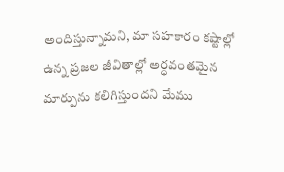అందిస్తున్నామని, మా సహకారం కష్టాల్లో ఉన్న ప్రజల జీవితాల్లో అర్ధవంతమైన మార్పును కలిగిస్తుందని మేము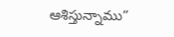ఆశిస్తున్నాము”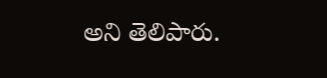అని తెలిపారు.